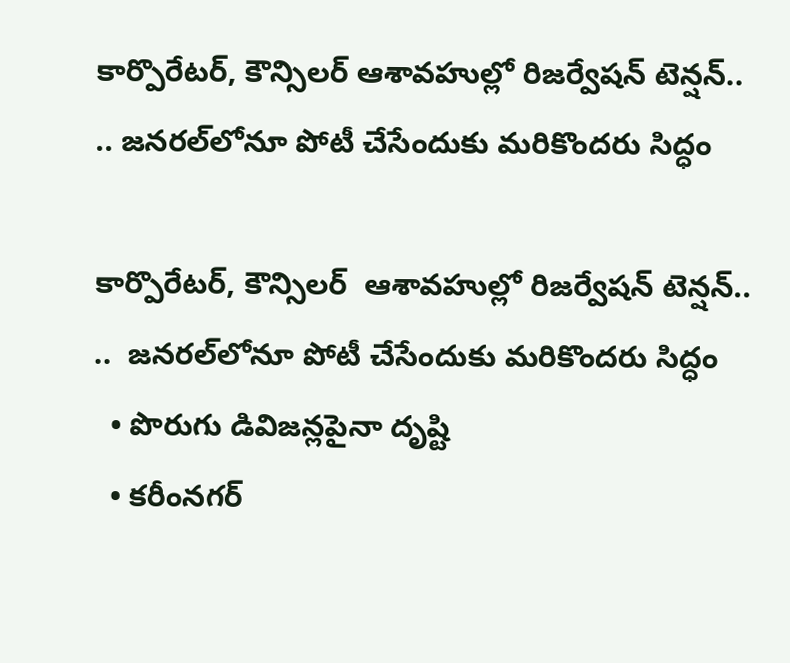కార్పొరేటర్, కౌన్సిలర్ ఆశావహుల్లో రిజర్వేషన్ టెన్షన్.. .. జనరల్‌‌‌‌‌‌‌‌‌‌‌‌‌‌‌‌‌‌‌‌‌‌‌‌‌‌‌‌‌‌‌‌లోనూ పోటీ చేసేందుకు మరికొందరు సిద్ధం

కార్పొరేటర్, కౌన్సిలర్  ఆశావహుల్లో రిజర్వేషన్ టెన్షన్..   ..  జనరల్‌‌‌‌‌‌‌‌‌‌‌‌‌‌‌‌‌‌‌‌‌‌‌‌‌‌‌‌‌‌‌‌లోనూ పోటీ చేసేందుకు మరికొందరు సిద్ధం
  • పొరుగు డివిజన్లపైనా దృష్టి
  • కరీంనగర్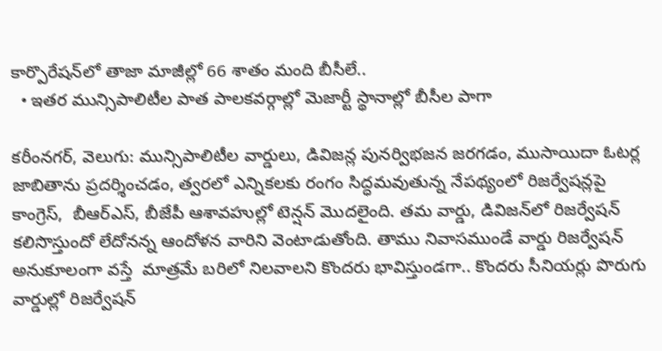కార్పొరేషన్‌‌‌‌‌‌‌‌‌‌‌‌‌‌‌‌‌‌‌‌‌‌‌‌‌‌‌‌‌‌‌‌లో తాజా మాజీల్లో 66 శాతం మంది బీసీలే..
  • ఇతర మున్సిపాలిటీల పాత పాలకవర్గాల్లో మెజార్టీ స్థానాల్లో బీసీల పాగా

కరీంనగర్, వెలుగు: మున్సిపాలిటీల వార్డులు, డివిజన్ల పునర్విభజన జరగడం, ముసాయిదా ఓటర్ల జాబితాను ప్రదర్శించడం, త్వరలో ఎన్నికలకు రంగం సిద్ధమవుతున్న నేపథ్యంలో రిజర్వేషన్లపై కాంగ్రెస్,  బీఆర్ఎస్, బీజేపీ ఆశావహుల్లో టెన్షన్ మొదలైంది. తమ వార్డు, డివిజన్‌‌‌‌‌‌‌‌‌‌‌‌‌‌‌‌‌‌‌‌‌‌‌‌‌‌‌‌‌‌‌‌లో రిజర్వేషన్ కలిసొస్తుందో లేదోనన్న ఆందోళన వారిని వెంటాడుతోంది. తాము నివాసముండే వార్డు రిజర్వేషన్ అనుకూలంగా వస్తే  మాత్రమే బరిలో నిలవాలని కొందరు భావిస్తుండగా.. కొందరు సీనియర్లు పొరుగు వార్డుల్లో రిజర్వేషన్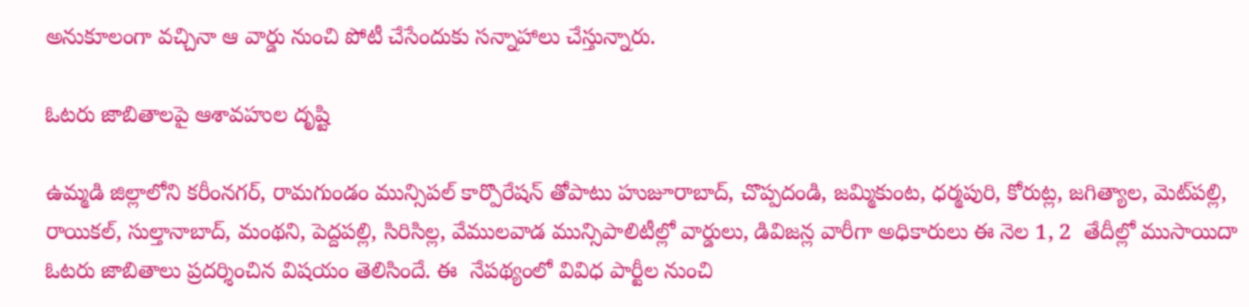అనుకూలంగా వచ్చినా ఆ వార్డు నుంచి పోటీ చేసేందుకు సన్నాహాలు చేస్తున్నారు.

ఓటరు జాబితాలపై ఆశావహుల దృష్టి

ఉమ్మడి జిల్లాలోని కరీంనగర్, రామగుండం మున్సిపల్ కార్పొరేషన్ తోపాటు హుజూరాబాద్, చొప్పదండి, జమ్మికుంట, ధర్మపురి, కోరుట్ల, జగిత్యాల, మెట్‌‌‌‌‌‌‌‌‌‌‌‌‌‌‌‌‌‌‌‌‌‌‌‌‌‌‌‌‌‌‌‌పల్లి, రాయికల్, సుల్తానాబాద్, మంథని, పెద్దపల్లి, సిరిసిల్ల, వేములవాడ మున్సిపాలిటీల్లో వార్డులు, డివిజన్ల వారీగా అధికారులు ఈ నెల 1, 2  తేదీల్లో ముసాయిదా ఓటరు జాబితాలు ప్రదర్శించిన విషయం తెలిసిందే. ఈ  నేపథ్యంలో వివిధ పార్టీల నుంచి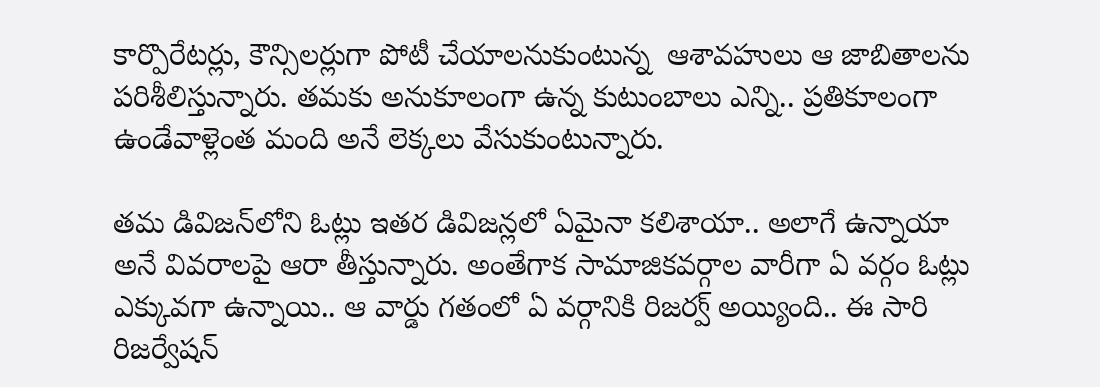కార్పొరేటర్లు, కౌన్సిలర్లుగా పోటీ చేయాలనుకుంటున్న  ఆశావహులు ఆ జాబితాలను పరిశీలిస్తున్నారు. తమకు అనుకూలంగా ఉన్న కుటుంబాలు ఎన్ని.. ప్రతికూలంగా ఉండేవాళ్లెంత మంది అనే లెక్కలు వేసుకుంటున్నారు.

తమ డివిజన్‌‌‌‌‌‌‌‌‌‌‌‌‌‌‌‌‌‌‌‌‌‌‌‌‌‌‌‌‌‌‌‌లోని ఓట్లు ఇతర డివిజన్లలో ఏమైనా కలిశాయా.. అలాగే ఉన్నాయా అనే వివరాలపై ఆరా తీస్తున్నారు. అంతేగాక సామాజికవర్గాల వారీగా ఏ వర్గం ఓట్లు ఎక్కువగా ఉన్నాయి.. ఆ వార్డు గతంలో ఏ వర్గానికి రిజర్వ్ అయ్యింది.. ఈ సారి రిజర్వేషన్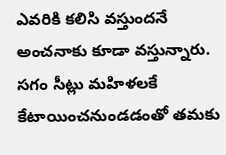ఎవరికి కలిసి వస్తుందనే అంచనాకు కూడా వస్తున్నారు. సగం సీట్లు మహిళలకే కేటాయించనుండడంతో తమకు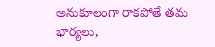అనుకూలంగా రాకపోతే తమ భార్యలు,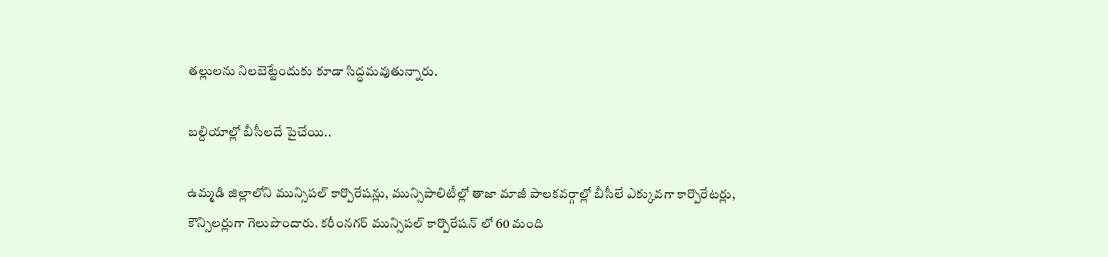తల్లులను నిలబెట్టేందుకు కూడా సిద్ధమవుతున్నారు.

బల్దియాల్లో బీసీలదే పైచేయి..

ఉమ్మడి జిల్లాలోని మున్సిపల్ కార్పొరేషన్లు, మున్సిపాలిటీల్లో తాజా మాజీ పాలకవర్గాల్లో బీసీలే ఎక్కువగా కార్పొరేటర్లు, కౌన్సిలర్లుగా గెలుపొందారు. కరీంనగర్ మున్సిపల్ కార్పొరేషన్ లో 60 మంది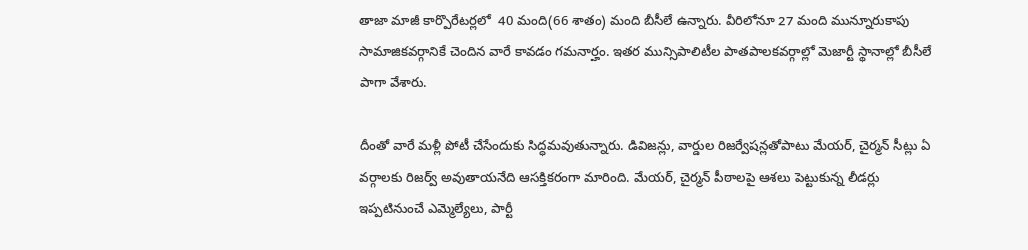తాజా మాజీ కార్పొరేటర్లలో  40 మంది(66 శాతం) మంది బీసీలే ఉన్నారు. వీరిలోనూ 27 మంది మున్నూరుకాపు సామాజికవర్గానికే చెందిన వారే కావడం గమనార్హం. ఇతర మున్సిపాలిటీల పాతపాలకవర్గాల్లో మెజార్టీ స్థానాల్లో బీసీలే పాగా వేశారు.

దీంతో వారే మళ్లీ పోటీ చేసేందుకు సిద్ధమవుతున్నారు. డివిజన్లు, వార్డుల రిజర్వేషన్లతోపాటు మేయర్, చైర్మన్ సీట్లు ఏ వర్గాలకు రిజర్వ్ అవుతాయనేది ఆసక్తికరంగా మారింది. మేయర్, చైర్మన్ పీఠాలపై ఆశలు పెట్టుకున్న లీడర్లు ఇప్పటినుంచే ఎమ్మెల్యేలు, పార్టీ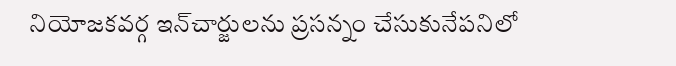నియోజకవర్గ ఇన్‌‌‌‌‌‌‌‌‌‌‌‌‌‌‌‌‌‌‌‌‌‌‌‌‌‌‌‌‌‌‌‌చార్జులను ప్రసన్నం చేసుకునేపనిలో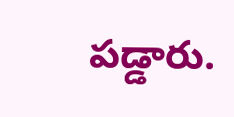పడ్డారు.